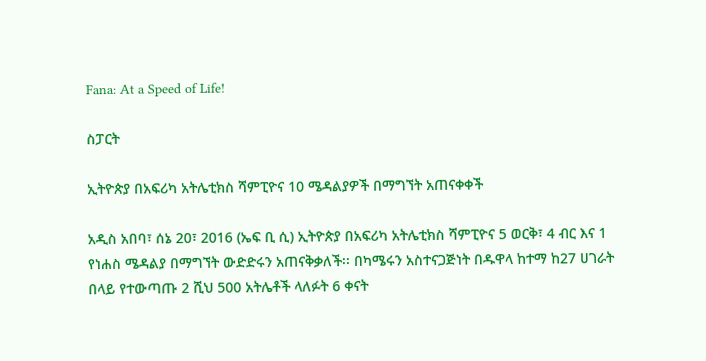Fana: At a Speed of Life!

ስፓርት

ኢትዮጵያ በአፍሪካ አትሌቲክስ ሻምፒዮና 10 ሜዳልያዎች በማግኘት አጠናቀቀች

አዲስ አበባ፣ ሰኔ 20፣ 2016 (ኤፍ ቢ ሲ) ኢትዮጵያ በአፍሪካ አትሌቲክስ ሻምፒዮና 5 ወርቅ፣ 4 ብር እና 1 የነሐስ ሜዳልያ በማግኘት ውድድሩን አጠናቅቃለች፡፡ በካሜሩን አስተናጋጅነት በዱዋላ ከተማ ከ27 ሀገራት በላይ የተውጣጡ 2 ሺህ 500 አትሌቶች ላለፉት 6 ቀናት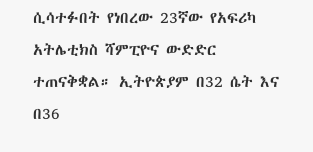ሲሳተፉበት የነበረው 23ኛው የአፍሪካ አትሌቲክስ ሻምፒዮና ውድድር ተጠናቅቋል። ኢትዮጵያም በ32 ሴት እና በ36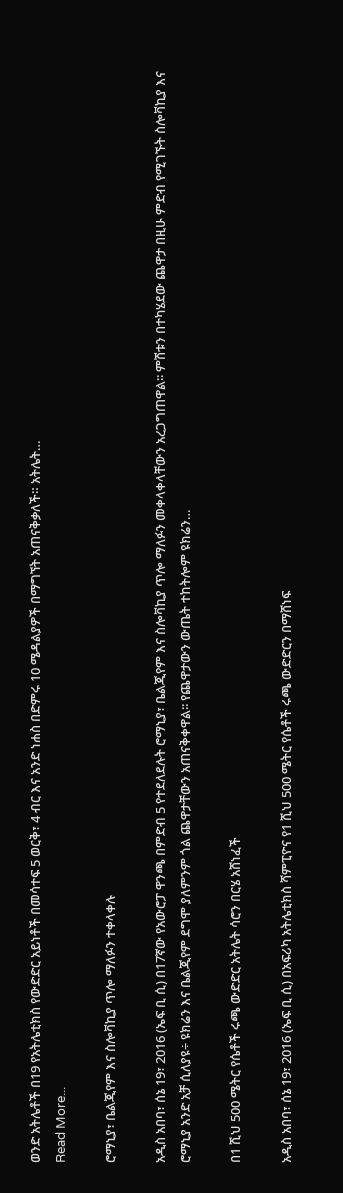ወንድ አትሌቶች በ19 የአትሌቲክስ የውድድር አይነቶች በመሳተፍ 5 ወርቅ፣ 4 ብር እና አንድ ነሐስ በድምሩ 10 ሜዳልያዎች በማግኘት አጠናቅቃለች። አትሌት…
Read More...

ሮማኒያ፣ ቤልጂየም እና ስሎቫኪያ ጥሎ ማለፉን ተቀላቀሉ

አዲስ አበባ፣ ሰኔ 19፣ 2016 (ኤፍ ቢ ሲ) በ17ኛው የአውሮፓ ዋንጫ በምድብ 5 የተደለደሉት ሮማኒያ፣ ቤልጂየም እና ስሎቫኪያ ጥሎ ማለፉን መቀላቀላቸውን አረጋግጠዋል፡፡ ምሽቱን በተካሄደው ጨዋታ በዚሁ ምድብ የሚገኙት ስሎቫኪያ እና ሮማኒያ አንድ አቻ ሲለያዩ÷ ዩክሬን እና ቤልጂየም ደግሞ ያለምንም ጎል ጨዋታቸውን አጠናቅቀዋል፡፡ የጨዋታውን ውጤት ተከትሎም ዩክሬን…

በ1 ሺህ 500 ሜትር የሴቶች ሩጫ ውድድር አትሌት ሳሮን በርሄ አሸነፈች

አዲስ አበባ፣ ሰኔ 19፣ 2016 (ኤፍ ቢ ሲ) በአፍሪካ አትሌቲክስ ሻምፒዮና የ1 ሺህ 500 ሜትር የሴቶች ሩጫ ውድድርን በማሸነፍ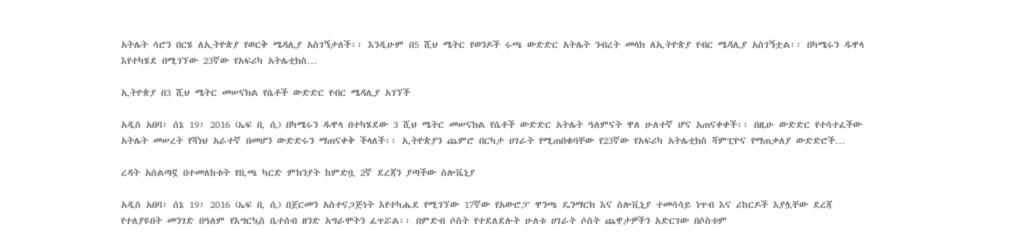አትሌት ሳሮን በርሄ ለኢትዮጵያ የወርቅ ሜዳሊያ አስገኝታለች፡፡ እንዲሁም በ5 ሺህ ሜትር የወንዶች ሩጫ ውድድር አትሌት ንብረት መላክ ለኢትዮጵያ የብር ሜዳሊያ አስገኝቷል፡፡ በካሜሩን ዱዋላ እየተካሄደ በሚገኘው 23ኛው የአፍሪካ አትሌቲክስ…

ኢትዮጵያ በ3 ሺህ ሜትር መሠናክል የሴቶች ውድድር የብር ሜዳሊያ አገኘች

አዲስ አበባ፣ ሰኔ 19፣ 2016 (ኤፍ ቢ ሲ) በካሜሩን ዱዋላ በተካሄደው 3 ሺህ ሜትር መሠናክል የሴቶች ውድድር አትሌት ዓለምናት ዋለ ሁለተኛ ሆና አጠናቀቀች፡፡ በዚሁ ውድድር የተሳተፈችው አትሌት መሠረት የሻነህ አራተኛ በመሆን ውድድሩን ማጠናቀቅ ችላለች፡፡ ኢትዮጵያን ጨምሮ በርካታ ሀገራት የሚጠበቁባቸው የ23ኛው የአፍሪካ አትሌቲክስ ሻምፒዮና የማጠቃለያ ውድድሮች…

ረዳት አሰልጣኟ በተመለከቱት የቢጫ ካርድ ምክንያት ከምድቧ 2ኛ ደረጃን ያጣችው ስሎቬኒያ

አዲስ አበባ፣ ሰኔ 19፣ 2016 (ኤፍ ቢ ሲ) በጀርመን አስተናጋጅነት እየተካሔደ የሚገኘው 17ኛው የአውሮፓ ዋንጫ ዴንማርክ እና ስሎቪኒያ ተመሳሳይ ነጥብ እና ሪከርዶች እያሏቸው ደረጃ የተለያዩበት መንገድ በዓለም የእግርኳስ ቤተሰብ ዘንድ አግራሞትን ፈጥሯል፡፡ በምድብ ሶስት የተደለደሉት ሁለቱ ሀገራት ሶስት ጨዋታዎችን አድርገው በሶስቱም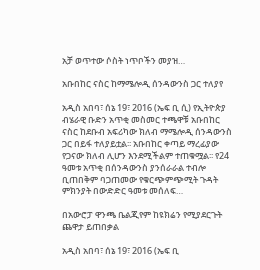አቻ ወጥተው ሶስት ነጥቦችን መያዝ…

አቡበከር ናስር ከማሜሎዲ ሰንዳውንስ ጋር ተለያየ

አዲስ አበባ፣ ሰኔ 19፣ 2016 (ኤፍ ቢ ሲ) የኢትዮጵያ ብሄራዊ ቡድን አጥቂ መስመር ተጫዋቹ አቡበከር ናስር ከደቡብ አፍሪካው ክለብ ማሜሎዲ ሰንዳውንስ ጋር በይፋ ተለያይቷል፡፡ አቡበከር ቀጣይ ማረፊያው የጋናው ክለብ ሊሆን እንደሚችልም ተጠቁሟል፡፡ የ24 ዓመቱ አጥቂ በሰንዳውንስ ያንሰራራል ተብሎ ቢጠበቅም ባጋጠመው የቁርጭምጭሚት ጉዳት ምክንያት በውድድር ዓመቱ መሰለፍ…

በአውሮፓ ዋንጫ ቤልጂየም ከዩክሬን የሚያደርጉት ጨዋታ ይጠበቃል

አዲስ አበባ፣ ሰኔ 19፣ 2016 (ኤፍ ቢ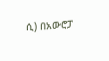ሲ) በአውሮፓ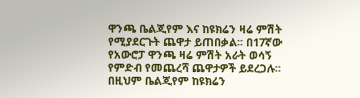ዋንጫ ቤልጂየም እና ከዩክሬን ዛሬ ምሽት የሚያደርጉት ጨዋታ ይጠበቃል፡፡ በ17ኛው የአውሮፓ ዋንጫ ዛሬ ምሽት አራት ወሳኝ የምድብ የመጨረሻ ጨዋታዎች ይደረጋሉ። በዚህም ቤልጂየም ከዩክሬን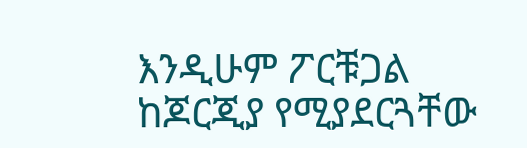እንዲሁም ፖርቹጋል ከጆርጂያ የሚያደርጓቸው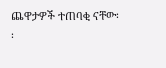ጨዋታዎች ተጠባቂ ናቸው፡፡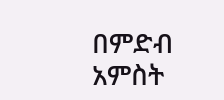በምድብ አምስት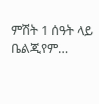ምሽት 1 ሰዓት ላይ ቤልጂየም…